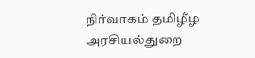நிர்வாகம் தமிழீழ அரசியல்துறை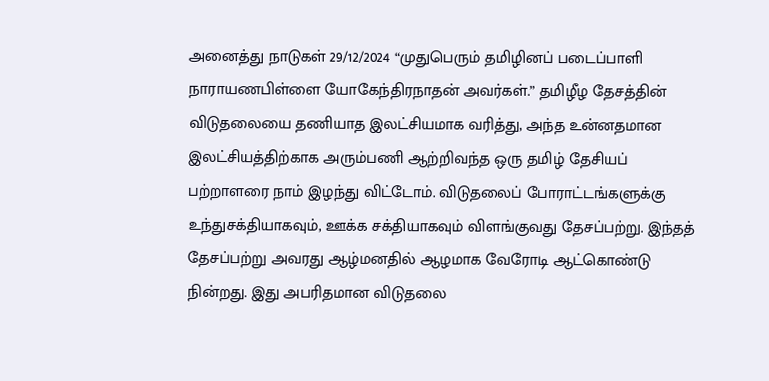அனைத்து நாடுகள் 29/12/2024 “முதுபெரும் தமிழினப் படைப்பாளி நாராயணபிள்ளை யோகேந்திரநாதன் அவர்கள்.” தமிழீழ தேசத்தின் விடுதலையை தணியாத இலட்சியமாக வரித்து, அந்த உன்னதமான இலட்சியத்திற்காக அரும்பணி ஆற்றிவந்த ஒரு தமிழ் தேசியப் பற்றாளரை நாம் இழந்து விட்டோம். விடுதலைப் போராட்டங்களுக்கு உந்துசக்தியாகவும், ஊக்க சக்தியாகவும் விளங்குவது தேசப்பற்று. இந்தத் தேசப்பற்று அவரது ஆழ்மனதில் ஆழமாக வேரோடி ஆட்கொண்டு நின்றது. இது அபரிதமான விடுதலை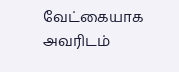வேட்கையாக அவரிடம்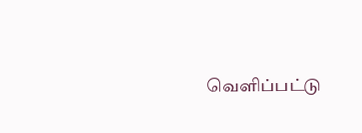வெளிப்பட்டு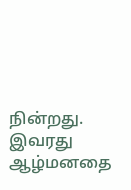நின்றது. இவரது ஆழ்மனதை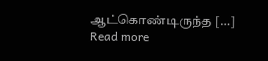ஆட்கொண்டிருந்த […]
Read more